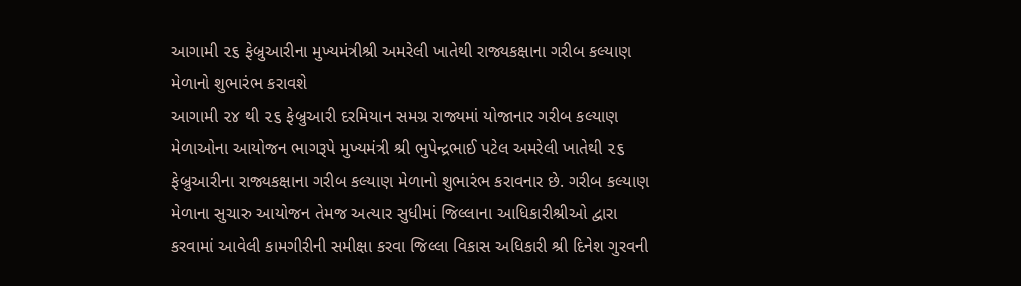આગામી ૨૬ ફેબ્રુઆરીના મુખ્યમંત્રીશ્રી અમરેલી ખાતેથી રાજ્યકક્ષાના ગરીબ કલ્યાણ મેળાનો શુભારંભ કરાવશે
આગામી ૨૪ થી ૨૬ ફેબ્રુઆરી દરમિયાન સમગ્ર રાજ્યમાં યોજાનાર ગરીબ કલ્યાણ મેળાઓના આયોજન ભાગરૂપે મુખ્યમંત્રી શ્રી ભુપેન્દ્રભાઈ પટેલ અમરેલી ખાતેથી ૨૬ ફેબ્રુઆરીના રાજ્યકક્ષાના ગરીબ કલ્યાણ મેળાનો શુભારંભ કરાવનાર છે. ગરીબ કલ્યાણ મેળાના સુચારુ આયોજન તેમજ અત્યાર સુધીમાં જિલ્લાના આધિકારીશ્રીઓ દ્વારા કરવામાં આવેલી કામગીરીની સમીક્ષા કરવા જિલ્લા વિકાસ અધિકારી શ્રી દિનેશ ગુરવની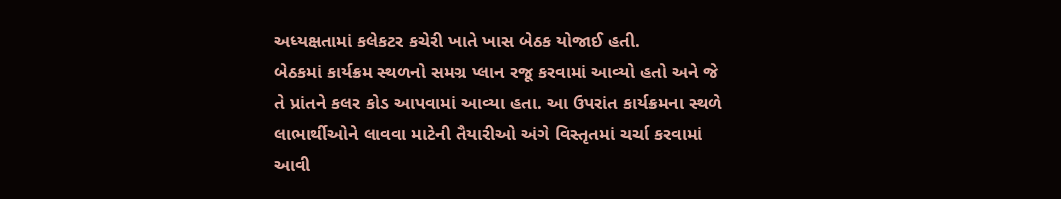અધ્યક્ષતામાં કલેકટર કચેરી ખાતે ખાસ બેઠક યોજાઈ હતી.
બેઠકમાં કાર્યક્રમ સ્થળનો સમગ્ર પ્લાન રજૂ કરવામાં આવ્યો હતો અને જે તે પ્રાંતને કલર કોડ આપવામાં આવ્યા હતા. આ ઉપરાંત કાર્યક્રમના સ્થળે લાભાર્થીઓને લાવવા માટેની તૈયારીઓ અંગે વિસ્તૃતમાં ચર્ચા કરવામાં આવી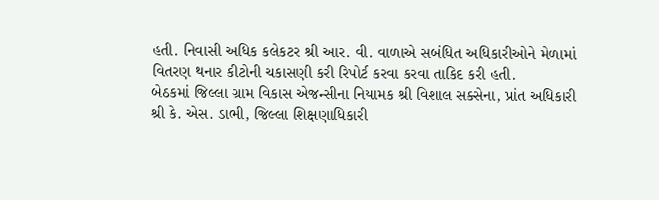હતી. નિવાસી અધિક કલેકટર શ્રી આર. વી. વાળાએ સબંધિત અધિકારીઓને મેળામાં વિતરણ થનાર કીટોની ચકાસણી કરી રિપોર્ટ કરવા કરવા તાકિદ કરી હતી.
બેઠકમાં જિલ્લા ગ્રામ વિકાસ એજન્સીના નિયામક શ્રી વિશાલ સક્સેના, પ્રાંત અધિકારી શ્રી કે. એસ. ડાભી, જિલ્લા શિક્ષણાધિકારી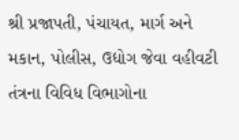શ્રી પ્રજાપતી, પંચાયત, માર્ગ અને મકાન, પોલીસ, ઉદ્યોગ જેવા વહીવટી તંત્રના વિવિધ વિભાગોના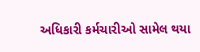અધિકારી કર્મચારીઓ સામેલ થયા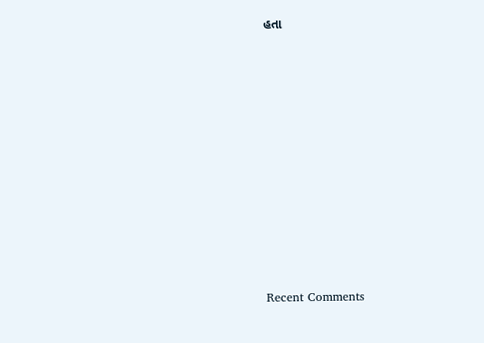હતા


















Recent Comments